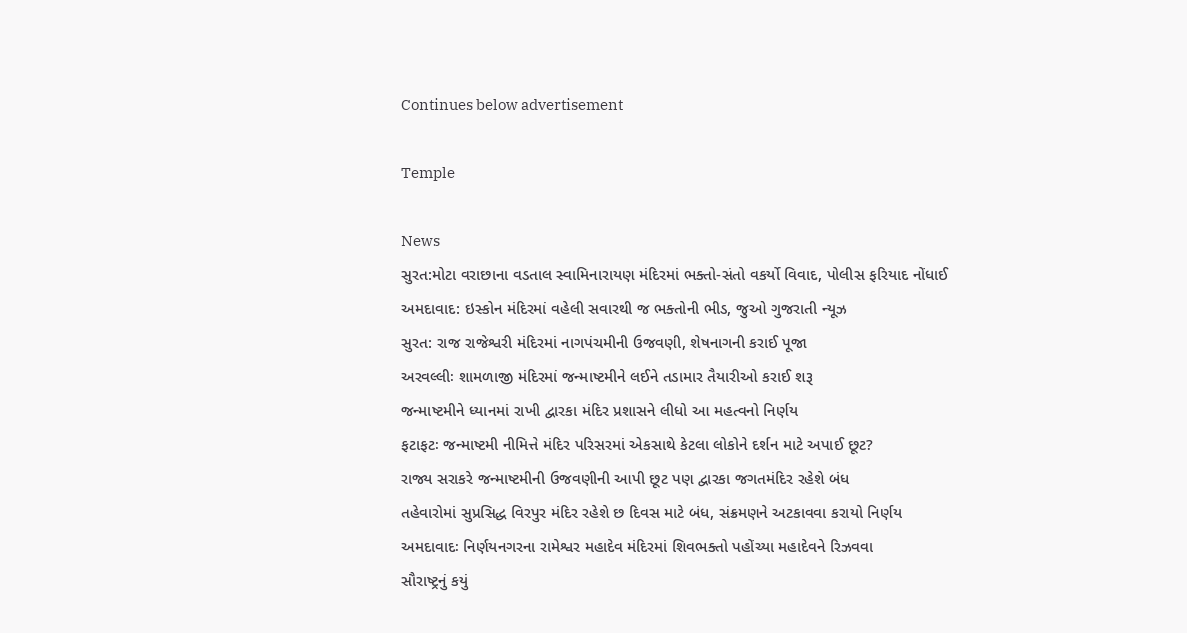Continues below advertisement

Temple

News
સુરત:મોટા વરાછાના વડતાલ સ્વામિનારાયણ મંદિરમાં ભક્તો-સંતો વકર્યો વિવાદ, પોલીસ ફરિયાદ નોંધાઈ
અમદાવાદ: ઇસ્કોન મંદિરમાં વહેલી સવારથી જ ભક્તોની ભીડ, જુઓ ગુજરાતી ન્યૂઝ
સુરત: રાજ રાજેશ્વરી મંદિરમાં નાગપંચમીની ઉજવણી, શેષનાગની કરાઈ પૂજા
અરવલ્લીઃ શામળાજી મંદિરમાં જન્માષ્ટમીને લઈને તડામાર તૈયારીઓ કરાઈ શરૂ
જન્માષ્ટમીને ધ્યાનમાં રાખી દ્વારકા મંદિર પ્રશાસને લીધો આ મહત્વનો નિર્ણય
ફટાફટઃ જન્માષ્ટમી નીમિત્તે મંદિર પરિસરમાં એકસાથે કેટલા લોકોને દર્શન માટે અપાઈ છૂટ?
રાજ્ય સરાકરે જન્માષ્ટમીની ઉજવણીની આપી છૂટ પણ દ્વારકા જગતમંદિર રહેશે બંધ
તહેવારોમાં સુપ્રસિદ્ધ વિરપુર મંદિર રહેશે છ દિવસ માટે બંધ, સંક્રમણને અટકાવવા કરાયો નિર્ણય
અમદાવાદઃ નિર્ણયનગરના રામેશ્વર મહાદેવ મંદિરમાં શિવભક્તો પહોંચ્યા મહાદેવને રિઝવવા
સૌરાષ્ટ્રનું કયું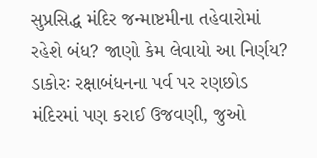સુપ્રસિદ્ધ મંદિર જન્માષ્ટમીના તહેવારોમાં રહેશે બંધ? જાણો કેમ લેવાયો આ નિર્ણય?
ડાકોરઃ રક્ષાબંધનના પર્વ પર રણછોડ મંદિરમાં પણ કરાઈ ઉજવણી, જુઓ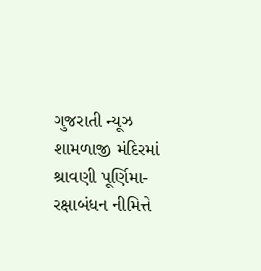ગુજરાતી ન્યૂઝ
શામળાજી મંદિરમાં શ્રાવણી પૂર્ણિમા-રક્ષાબંધન નીમિત્તે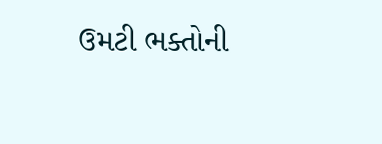ઉમટી ભક્તોની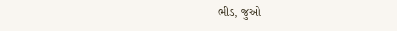ભીડ, જુઓ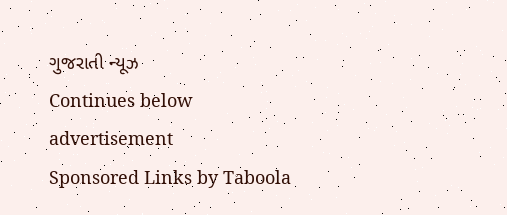ગુજરાતી ન્યૂઝ
Continues below advertisement
Sponsored Links by Taboola